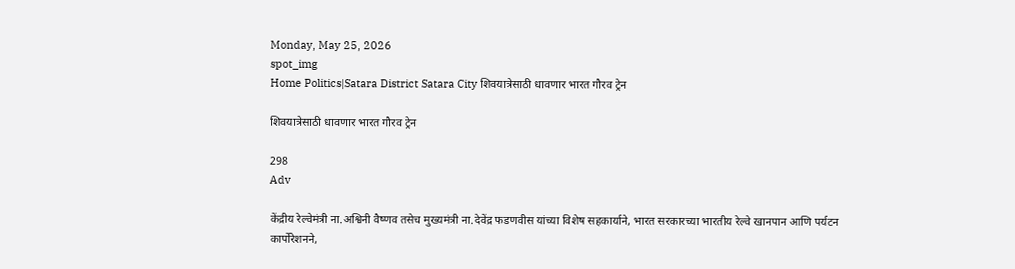Monday, May 25, 2026
spot_img
Home Politics|Satara District Satara City शिवयात्रेसाठी धावणार भारत गौरव ट्रेन

शिवयात्रेसाठी धावणार भारत गौरव ट्रेन

298
Adv

केंद्रीय रेल्वेमंत्री ना.अश्विनी वैष्णव तसेच मुख्यमंत्री ना.देवेंद्र फडणवीस यांच्या विशेष सहकार्याने, भारत सरकारच्या भारतीय रेल्वे खानपान आणि पर्यटन कार्पोरेशनने,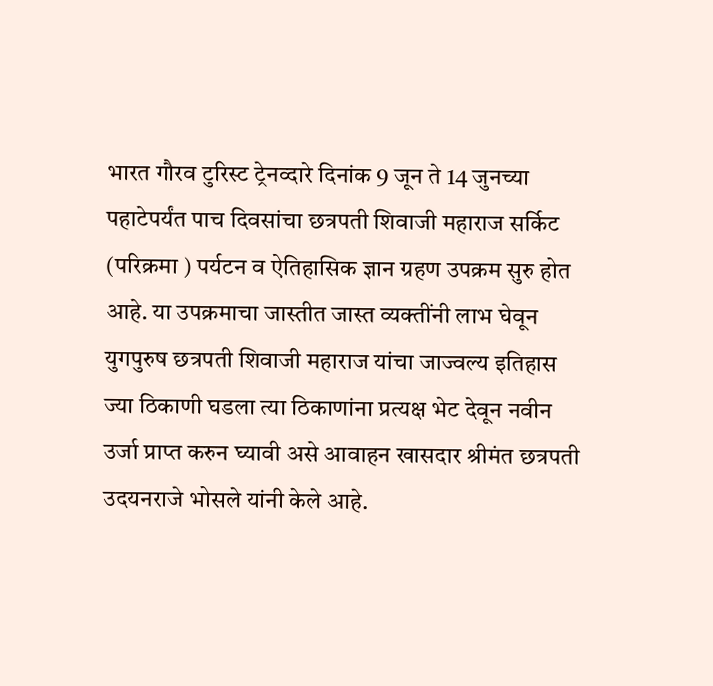भारत गौरव टुरिस्ट ट्रेनव्दारे दिनांक 9 जून ते 14 जुनच्या पहाटेपर्यंत पाच दिवसांचा छत्रपती शिवाजी महाराज सर्किट (परिक्रमा ) पर्यटन व ऐतिहासिक ज्ञान ग्रहण उपक्रम सुरु होत आहे. या उपक्रमाचा जास्तीत जास्त व्यक्तींनी लाभ घेवून युगपुरुष छत्रपती शिवाजी महाराज यांचा जाज्वल्य इतिहास ज्या ठिकाणी घडला त्या ठिकाणांना प्रत्यक्ष भेट देवून नवीन उर्जा प्राप्त करुन घ्यावी असे आवाहन खासदार श्रीमंत छत्रपती उदयनराजे भोसले यांनी केले आहे.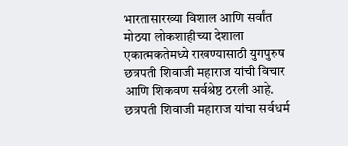भारतासारख्या विशाल आणि सर्वांत मोठया लोकशाहीच्या देशाला एकात्मकतेमध्ये राखण्यासाठी युगपुरुष छत्रपती शिवाजी महाराज यांची विचार आणि शिकवण सर्वश्रेष्ठ ठरली आहे. छत्रपती शिवाजी महाराज यांचा सर्वधर्म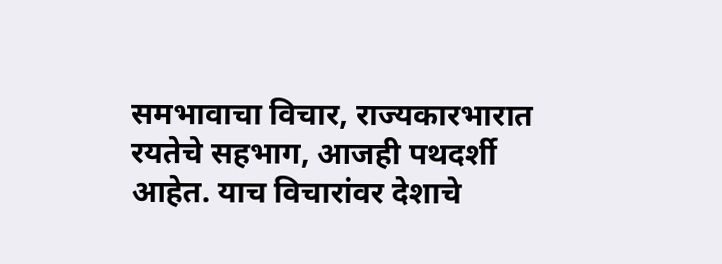समभावाचा विचार, राज्यकारभारात रयतेचे सहभाग, आजही पथदर्शी आहेत. याच विचारांवर देशाचे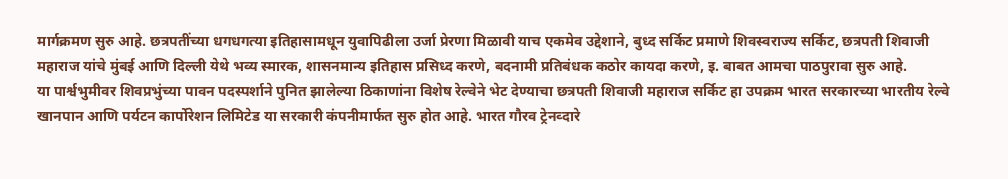मार्गक्रमण सुरु आहे. छत्रपतींच्या धगधगत्या इतिहासामधून युवापिढीला उर्जा प्रेरणा मिळावी याच एकमेव उद्देशाने, बुध्द सर्किट प्रमाणे शिवस्वराज्य सर्किट, छत्रपती शिवाजी महाराज यांचे मुंबई आणि दिल्ली येथे भव्य स्मारक, शासनमान्य इतिहास प्रसिध्द करणे, बदनामी प्रतिबंधक कठोर कायदा करणे, इ. बाबत आमचा पाठपुरावा सुरु आहे.
या पार्श्वभुमीवर शिवप्रभुंच्या पावन पदस्पर्शाने पुनित झालेल्या ठिकाणांना विशेष रेल्वेने भेट देण्याचा छत्रपती शिवाजी महाराज सर्किट हा उपक्रम भारत सरकारच्या भारतीय रेल्वे खानपान आणि पर्यटन कार्पोरेशन लिमिटेड या सरकारी कंपनीमार्फत सुरु होत आहे. भारत गौरव ट्रेनव्दारे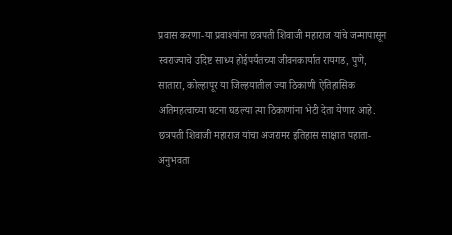प्रवास करणा-या प्रवाश्यांना छत्रपती शिवाजी महाराज यांचे जन्मापासून स्वराज्याचे उदिष्ट साध्य होईपर्यंतच्या जीवनकार्यात रायगड, पुणे, सातारा, कोल्हापूर या जिल्हयातील ज्या ठिकाणी ऐतिहासिक अतिमहत्वाच्या घटना घडल्या त्या ठिकाणांना भेटी देता येणार आहे. छत्रपती शिवाजी महाराज यांचा अजरामर इतिहास साक्षात पहाता-अनुभवता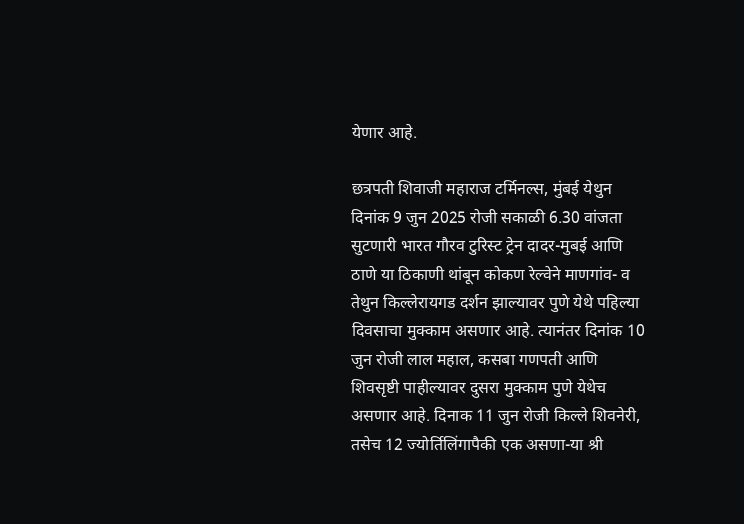येणार आहे.

छत्रपती शिवाजी महाराज टर्मिनल्स, मुंबई येथुन दिनांक 9 जुन 2025 रोजी सकाळी 6.30 वांजता सुटणारी भारत गौरव टुरिस्ट ट्रेन दादर-मुबई आणि ठाणे या ठिकाणी थांबून कोकण रेल्वेने माणगांव- व तेथुन किल्लेरायगड दर्शन झाल्यावर पुणे येथे पहिल्या दिवसाचा मुक्काम असणार आहे. त्यानंतर दिनांक 10 जुन रोजी लाल महाल, कसबा गणपती आणि शिवसृष्टी पाहील्यावर दुसरा मुक्काम पुणे येथेच असणार आहे. दिनाक 11 जुन रोजी किल्ले शिवनेरी, तसेच 12 ज्योर्तिलिंगापैकी एक असणा-या श्री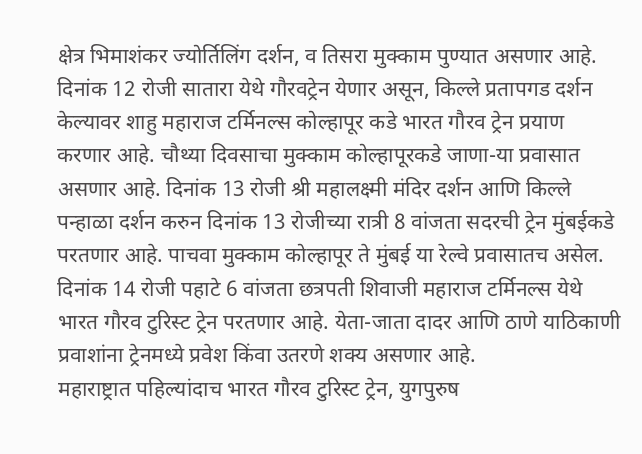क्षेत्र भिमाशंकर ज्योर्तिलिंग दर्शन, व तिसरा मुक्काम पुण्यात असणार आहे. दिनांक 12 रोजी सातारा येथे गौरवट्रेन येणार असून, किल्ले प्रतापगड दर्शन केल्यावर शाहु महाराज टर्मिनल्स कोल्हापूर कडे भारत गौरव ट्रेन प्रयाण करणार आहे. चौथ्या दिवसाचा मुक्काम कोल्हापूरकडे जाणा-या प्रवासात असणार आहे. दिनांक 13 रोजी श्री महालक्ष्मी मंदिर दर्शन आणि किल्ले पन्हाळा दर्शन करुन दिनांक 13 रोजीच्या रात्री 8 वांजता सदरची ट्रेन मुंबईकडे परतणार आहे. पाचवा मुक्काम कोल्हापूर ते मुंबई या रेल्वे प्रवासातच असेल. दिनांक 14 रोजी पहाटे 6 वांजता छत्रपती शिवाजी महाराज टर्मिनल्स येथे भारत गौरव टुरिस्ट ट्रेन परतणार आहे. येता-जाता दादर आणि ठाणे याठिकाणी प्रवाशांना ट्रेनमध्ये प्रवेश किंवा उतरणे शक्य असणार आहे.
महाराष्ट्रात पहिल्यांदाच भारत गौरव टुरिस्ट ट्रेन, युगपुरुष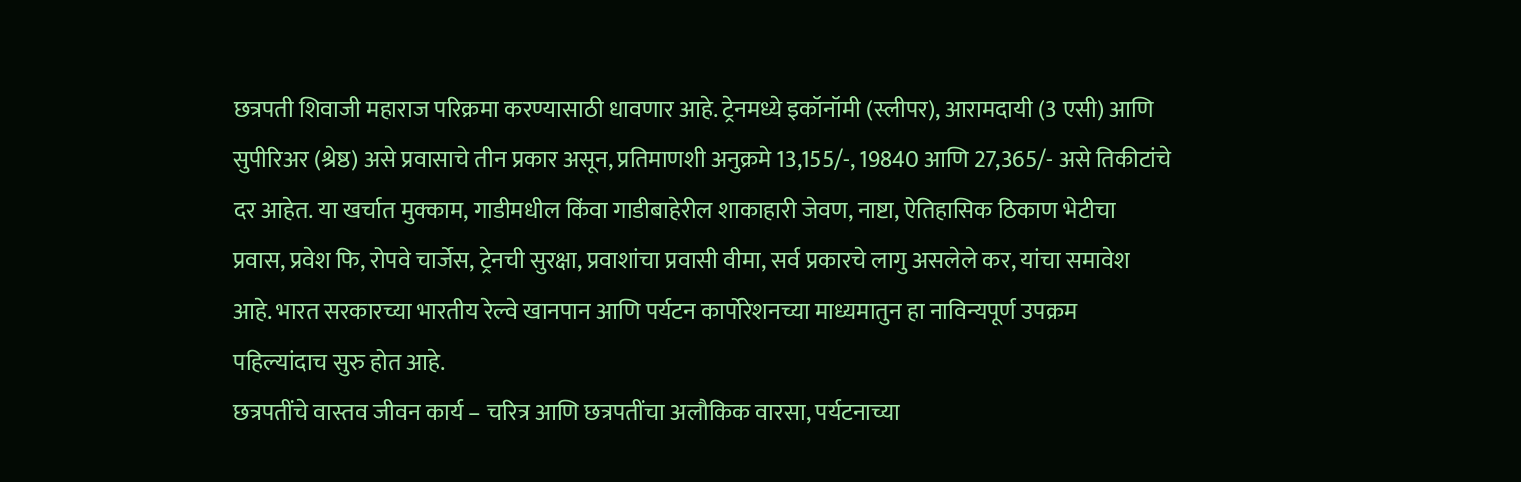छत्रपती शिवाजी महाराज परिक्रमा करण्यासाठी धावणार आहे. ट्रेनमध्ये इकॉनॉमी (स्लीपर), आरामदायी (3 एसी) आणि सुपीरिअर (श्रेष्ठ) असे प्रवासाचे तीन प्रकार असून, प्रतिमाणशी अनुक्रमे 13,155/-, 19840 आणि 27,365/- असे तिकीटांचे दर आहेत. या खर्चात मुक्काम, गाडीमधील किंवा गाडीबाहेरील शाकाहारी जेवण, नाष्टा, ऐतिहासिक ठिकाण भेटीचा प्रवास, प्रवेश फि, रोपवे चार्जेस, ट्रेनची सुरक्षा, प्रवाशांचा प्रवासी वीमा, सर्व प्रकारचे लागु असलेले कर, यांचा समावेश आहे. भारत सरकारच्या भारतीय रेल्वे खानपान आणि पर्यटन कार्पोरेशनच्या माध्यमातुन हा नाविन्यपूर्ण उपक्रम पहिल्यांदाच सुरु होत आहे.
छत्रपतींचे वास्तव जीवन कार्य – चरित्र आणि छत्रपतींचा अलौकिक वारसा, पर्यटनाच्या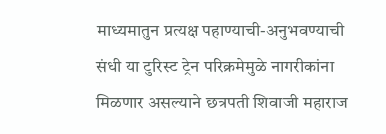माध्यमातुन प्रत्यक्ष पहाण्याची-अनुभवण्याची संधी या टुरिस्ट ट्रेन परिक्रमेमुळे नागरीकांना मिळणार असल्याने छत्रपती शिवाजी महाराज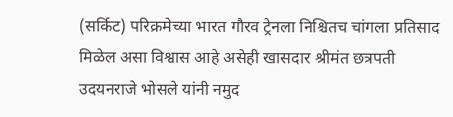(सर्किट) परिक्रमेच्या भारत गौरव ट्रेनला निश्चितच चांगला प्रतिसाद मिळेल असा विश्वास आहे असेही खासदार श्रीमंत छत्रपती उदयनराजे भोसले यांनी नमुद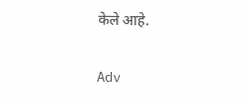केले आहे.


Adv